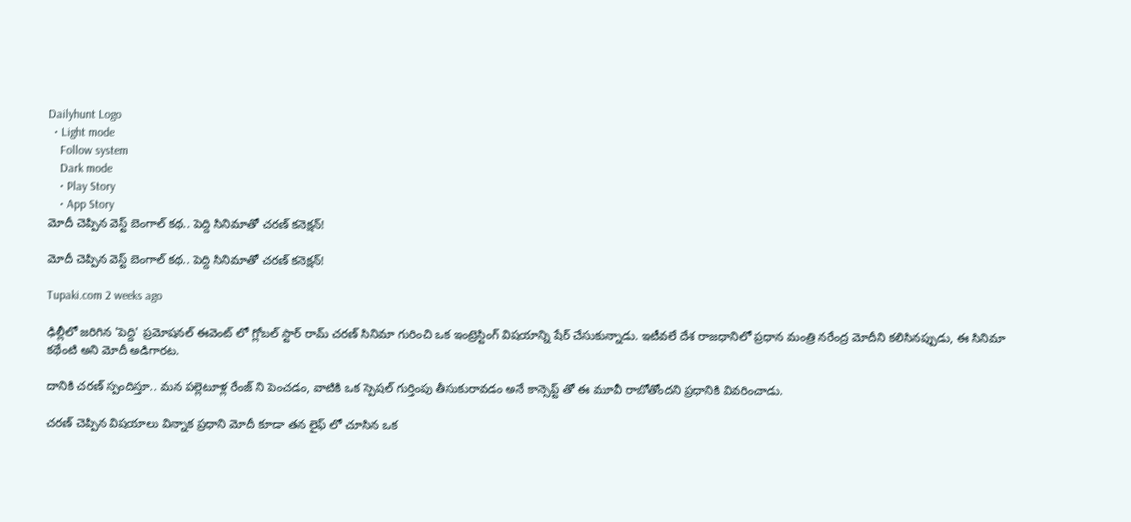Dailyhunt Logo
  • Light mode
    Follow system
    Dark mode
    • Play Story
    • App Story
మోదీ చెప్పిన వెస్ట్ బెంగాల్ కథ.. పెద్ది సినిమాతో చరణ్ కనెక్షన్!

మోదీ చెప్పిన వెస్ట్ బెంగాల్ కథ.. పెద్ది సినిమాతో చరణ్ కనెక్షన్!

Tupaki.com 2 weeks ago

ఢిల్లీలో జరిగిన 'పెద్ది' ప్రమోషనల్ ఈవెంట్ లో గ్లోబల్ స్టార్ రామ్ చరణ్ సినిమా గురించి ఒక ఇంట్రెస్టింగ్ విషయాన్ని షేర్ చేసుకున్నాడు. ఇటీవలే దేశ రాజధానిలో ప్రధాన మంత్రి నరేంద్ర మోదీని కలిసినప్పుడు, ఈ సినిమా కథేంటి అని మోదీ అడిగారట.

దానికి చరణ్ స్పందిస్తూ.. మన పల్లెటూళ్ల రేంజ్ ని పెంచడం, వాటికి ఒక స్పెషల్ గుర్తింపు తీసుకురావడం అనే కాన్సెప్ట్ తో ఈ మూవీ రాబోతోందని ప్రధానికి వివరించాడు.

చరణ్ చెప్పిన విషయాలు విన్నాక ప్రధాని మోదీ కూడా తన లైఫ్ లో చూసిన ఒక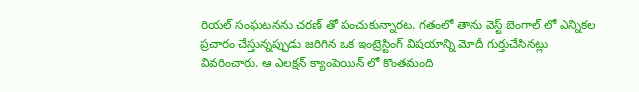రియల్ సంఘటనను చరణ్ తో పంచుకున్నారట. గతంలో తాను వెస్ట్ బెంగాల్ లో ఎన్నికల ప్రచారం చేస్తున్నప్పుడు జరిగిన ఒక ఇంట్రెస్టింగ్ విషయాన్ని మోదీ గుర్తుచేసినట్లు వివరించారు. ఆ ఎలక్షన్ క్యాంపెయిన్ లో కొంతమంది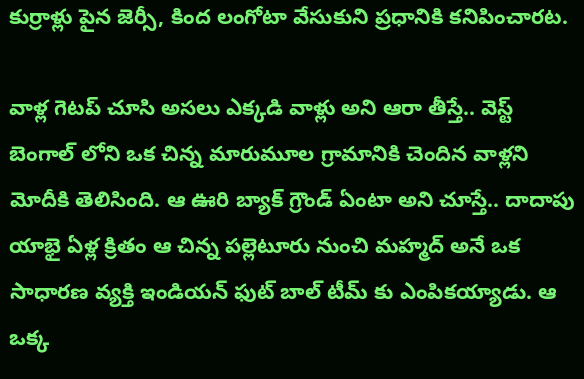కుర్రాళ్లు పైన జెర్సీ, కింద లంగోటా వేసుకుని ప్రధానికి కనిపించారట.

వాళ్ల గెటప్ చూసి అసలు ఎక్కడి వాళ్లు అని ఆరా తీస్తే.. వెస్ట్ బెంగాల్ లోని ఒక చిన్న మారుమూల గ్రామానికి చెందిన వాళ్లని మోదీకి తెలిసింది. ఆ ఊరి బ్యాక్ గ్రౌండ్ ఏంటా అని చూస్తే.. దాదాపు యాభై ఏళ్ల క్రితం ఆ చిన్న పల్లెటూరు నుంచి మహ్మద్ అనే ఒక సాధారణ వ్యక్తి ఇండియన్ ఫుట్ బాల్ టీమ్ కు ఎంపికయ్యాడు. ఆ ఒక్క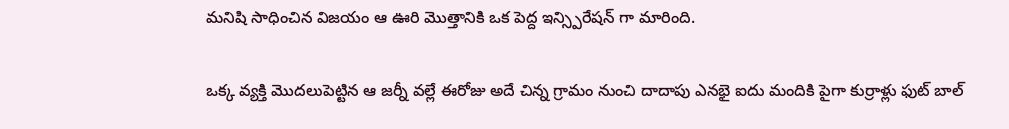మనిషి సాధించిన విజయం ఆ ఊరి మొత్తానికి ఒక పెద్ద ఇన్స్పిరేషన్ గా మారింది.

ఒక్క వ్యక్తి మొదలుపెట్టిన ఆ జర్నీ వల్లే ఈరోజు అదే చిన్న గ్రామం నుంచి దాదాపు ఎనభై ఐదు మందికి పైగా కుర్రాళ్లు ఫుట్ బాల్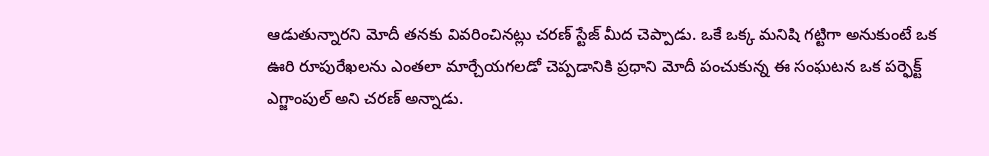ఆడుతున్నారని మోదీ తనకు వివరించినట్లు చరణ్ స్టేజ్ మీద చెప్పాడు. ఒకే ఒక్క మనిషి గట్టిగా అనుకుంటే ఒక ఊరి రూపురేఖలను ఎంతలా మార్చేయగలడో చెప్పడానికి ప్రధాని మోదీ పంచుకున్న ఈ సంఘటన ఒక పర్ఫెక్ట్ ఎగ్జాంపుల్ అని చరణ్ అన్నాడు.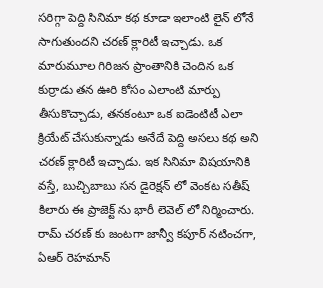సరిగ్గా పెద్ది సినిమా కథ కూడా ఇలాంటి లైన్ లోనే సాగుతుందని చరణ్ క్లారిటీ ఇచ్చాడు. ఒక మారుమూల గిరిజన ప్రాంతానికి చెందిన ఒక కుర్రాడు తన ఊరి కోసం ఎలాంటి మార్పు తీసుకొచ్చాడు, తనకంటూ ఒక ఐడెంటిటీ ఎలా క్రియేట్ చేసుకున్నాడు అనేదే పెద్ది అసలు కథ అని చరణ్ క్లారిటీ ఇచ్చాడు. ఇక సినిమా విషయానికి వస్తే, బుచ్చిబాబు సన డైరెక్షన్ లో వెంకట సతీష్ కిలారు ఈ ప్రాజెక్ట్ ను భారీ లెవెల్ లో నిర్మించారు. రామ్ చరణ్ కు జంటగా జాన్వీ కపూర్ నటించగా, ఏఆర్ రెహమాన్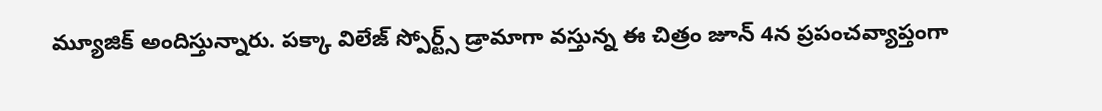మ్యూజిక్ అందిస్తున్నారు. పక్కా విలేజ్ స్పోర్ట్స్ డ్రామాగా వస్తున్న ఈ చిత్రం జూన్ 4న ప్రపంచవ్యాప్తంగా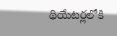థియేటర్లలోకి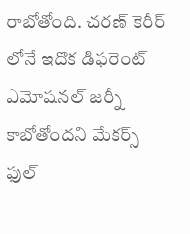రాబోతోంది. చరణ్ కెరీర్ లోనే ఇదొక డిఫరెంట్ ఎమోషనల్ జర్నీ కాబోతోందని మేకర్స్ ఫుల్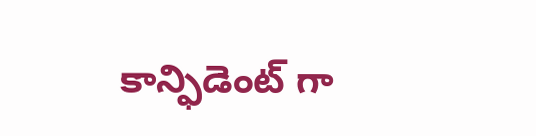కాన్ఫిడెంట్ గా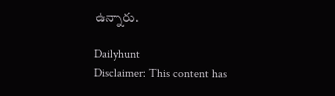ఉన్నారు.

Dailyhunt
Disclaimer: This content has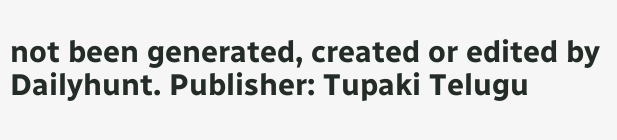not been generated, created or edited by Dailyhunt. Publisher: Tupaki Telugu